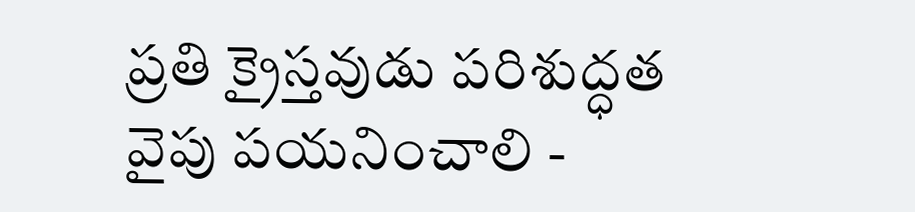ప్రతి క్రైస్తవుడు పరిశుద్ధత వైపు పయనించాలి -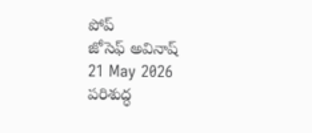పోప్
జోసెఫ్ అవినాష్
21 May 2026
పరిశుద్ధ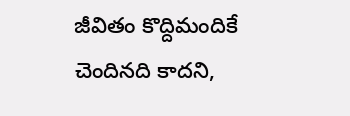జీవితం కొద్దిమందికే చెందినది కాదని,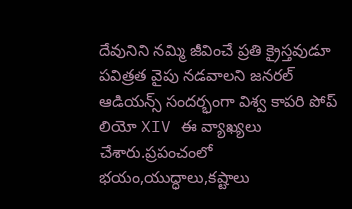దేవునిని నమ్మి జీవించే ప్రతి క్రైస్తవుడూ పవిత్రత వైపు నడవాలని జనరల్ ఆడియన్స్ సందర్భంగా విశ్వ కాపరి పోప్ లియో XIV ఈ వ్యాఖ్యలు చేశారు.ప్రపంచంలో భయం,యుద్ధాలు,కష్టాలు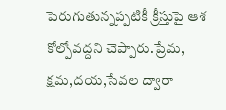పెరుగుతున్నప్పటికీ క్రీస్తుపై ఆశ కోల్పోవద్దని చెప్పారు.ప్రేమ, క్షమ,దయ,సేవల ద్వారా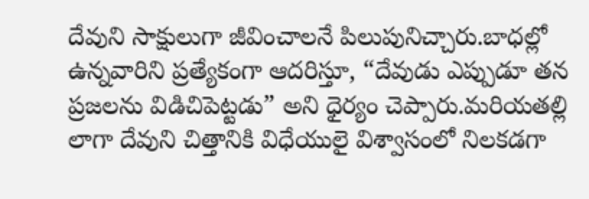దేవుని సాక్షులుగా జీవించాలనే పిలుపునిచ్చారు.బాధల్లో ఉన్నవారిని ప్రత్యేకంగా ఆదరిస్తూ, “దేవుడు ఎప్పుడూ తన ప్రజలను విడిచిపెట్టడు” అని ధైర్యం చెప్పారు.మరియతల్లి లాగా దేవుని చిత్తానికి విధేయులై విశ్వాసంలో నిలకడగా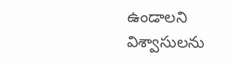ఉండాలని విశ్వాసులను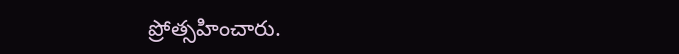ప్రోత్సహించారు.